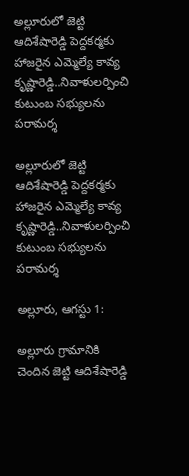అల్లూరులో జెట్టి ఆదిశేషారెడ్డి పెద్దకర్మకు హాజరైన ఎమ్మెల్యే కావ్య కృష్ణారెడ్డి..నివాళులర్పించి కుటుంబ సభ్యులను పరామర్శ

అల్లూరులో జెట్టి ఆదిశేషారెడ్డి పెద్దకర్మకు హాజరైన ఎమ్మెల్యే కావ్య కృష్ణారెడ్డి..నివాళులర్పించి కుటుంబ సభ్యులను పరామర్శ

అల్లూరు, ఆగస్టు 1:

అల్లూరు గ్రామానికి చెందిన జెట్టి ఆదిశేషారెడ్డి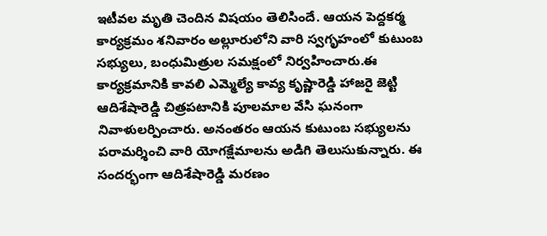ఇటీవల మృతి చెందిన విషయం తెలిసిందే. ఆయన పెద్దకర్మ కార్యక్రమం శనివారం అల్లూరులోని వారి స్వగృహంలో కుటుంబ సభ్యులు, బంధుమిత్రుల సమక్షంలో నిర్వహించారు.ఈ కార్యక్రమానికి కావలి ఎమ్మెల్యే కావ్య కృష్ణారెడ్డి హాజరై జెట్టి ఆదిశేషారెడ్డి చిత్రపటానికి పూలమాల వేసి ఘనంగా నివాళులర్పించారు. అనంతరం ఆయన కుటుంబ సభ్యులను పరామర్శించి వారి యోగక్షేమాలను అడిగి తెలుసుకున్నారు. ఈ సందర్భంగా ఆదిశేషారెడ్డి మరణం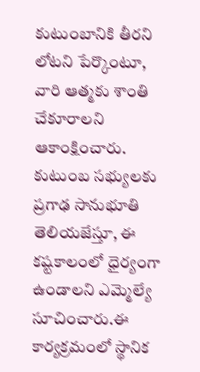కుటుంబానికి తీరని లోటని పేర్కొంటూ, వారి ఆత్మకు శాంతి చేకూరాలని ఆకాంక్షించారు. కుటుంబ సభ్యులకు ప్రగాఢ సానుభూతి తెలియజేస్తూ, ఈ కష్టకాలంలో ధైర్యంగా ఉండాలని ఎమ్మెల్యే సూచించారు.ఈ కార్యక్రమంలో స్థానిక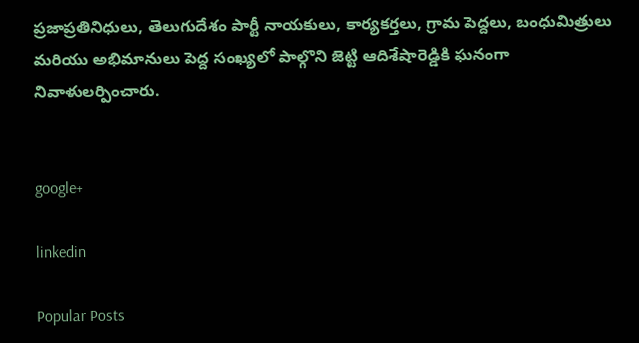ప్రజాప్రతినిధులు, తెలుగుదేశం పార్టీ నాయకులు, కార్యకర్తలు, గ్రామ పెద్దలు, బంధుమిత్రులు మరియు అభిమానులు పెద్ద సంఖ్యలో పాల్గొని జెట్టి ఆదిశేషారెడ్డికి ఘనంగా నివాళులర్పించారు.


google+

linkedin

Popular Posts